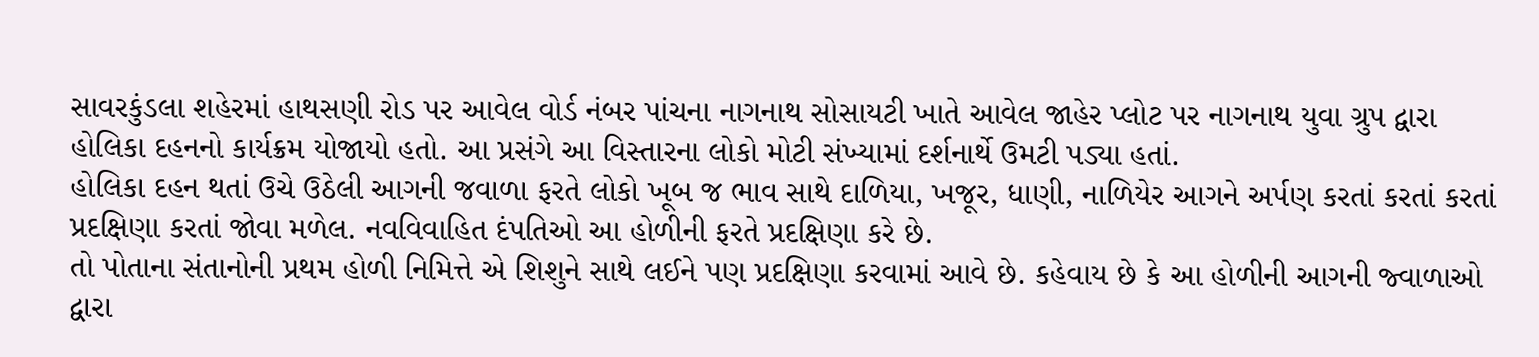સાવરકુંડલા શહેરમાં હાથસણી રોડ પર આવેલ વોર્ડ નંબર પાંચના નાગનાથ સોસાયટી ખાતે આવેલ જાહેર પ્લોટ પર નાગનાથ યુવા ગ્રુપ દ્વારા હોલિકા દહનનો કાર્યક્રમ યોજાયો હતો. આ પ્રસંગે આ વિસ્તારના લોકો મોટી સંખ્યામાં દર્શનાર્થે ઉમટી પડ્યા હતાં.
હોલિકા દહન થતાં ઉચે ઉઠેલી આગની જવાળા ફરતે લોકો ખૂબ જ ભાવ સાથે દાળિયા, ખજૂર, ધાણી, નાળિયેર આગને અર્પણ કરતાં કરતાં કરતાં પ્રદક્ષિણા કરતાં જોવા મળેલ. નવવિવાહિત દંપતિઓ આ હોળીની ફરતે પ્રદક્ષિણા કરે છે.
તો પોતાના સંતાનોની પ્રથમ હોળી નિમિત્તે એ શિશુને સાથે લઈને પણ પ્રદક્ષિણા કરવામાં આવે છે. કહેવાય છે કે આ હોળીની આગની જ્વાળાઓ દ્વારા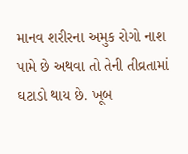માનવ શરીરના અમુક રોગો નાશ પામે છે અથવા તો તેની તીવ્રતામાં ઘટાડો થાય છે. ખૂબ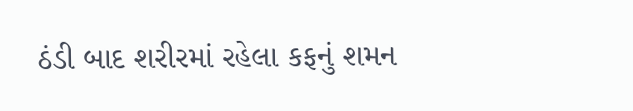ઠંડી બાદ શરીરમાં રહેલા કફનું શમન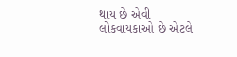થાય છે એવી લોકવાયકાઓ છે એટલે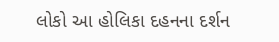લોકો આ હોલિકા દહનના દર્શન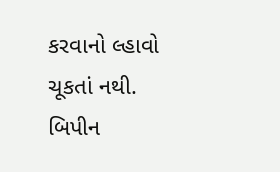કરવાનો લ્હાવો ચૂકતાં નથી.
બિપીન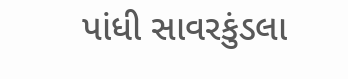પાંધી સાવરકુંડલા